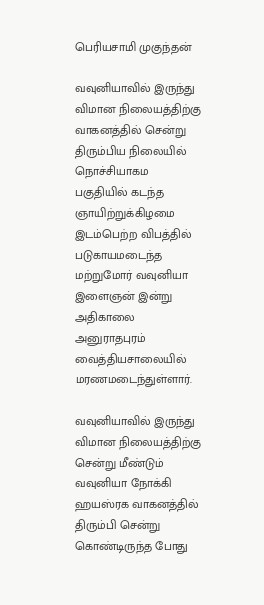பெரியசாமி முகுந்தன்

வவுனியாவில் இருந்து விமான நிலையத்திற்கு வாகனத்தில் சென்று திரும்பிய நிலையில் நொச்சியாகம பகுதியில் கடந்த ஞாயிற்றுக்கிழமை இடம்பெற்ற விபத்தில் படுகாயமடைந்த மற்றுமோர் வவுனியா இளைஞன் இன்று அதிகாலை அனுராதபுரம் வைத்தியசாலையில் மரணமடைந்துள்ளார்.

வவுனியாவில் இருந்து விமான நிலையத்திற்கு சென்று மீண்டும் வவுனியா நோக்கி ஹயஸ்ரக வாகனத்தில் திரும்பி சென்று கொண்டிருந்த போது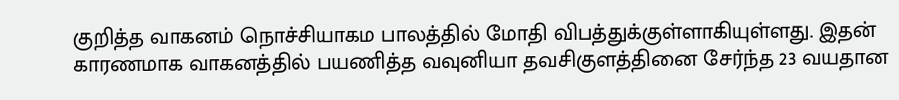குறித்த வாகனம் நொச்சியாகம பாலத்தில் மோதி விபத்துக்குள்ளாகியுள்ளது. இதன் காரணமாக வாகனத்தில் பயணித்த வவுனியா தவசிகுளத்தினை சேர்ந்த 23 வயதான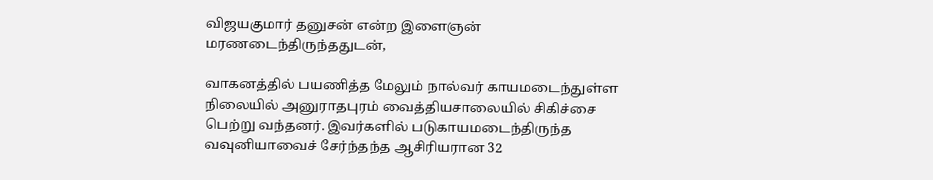விஜயகுமார் தனுசன் என்ற இளைஞன் மரணடைந்திருந்ததுடன்,

வாகனத்தில் பயணித்த மேலும் நால்வர் காயமடைந்துள்ள நிலையில் அனுராதபுரம் வைத்தியசாலையில் சிகிச்சை பெற்று வந்தனர். இவர்களில் படுகாயமடைந்திருந்த வவுனியாவைச் சேர்ந்தந்த ஆசிரியரான 32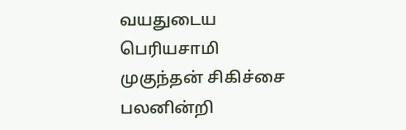வயதுடைய பெரியசாமி முகுந்தன் சிகிச்சை பலனின்றி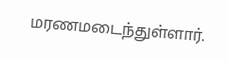மரணமடைந்துள்ளார்.